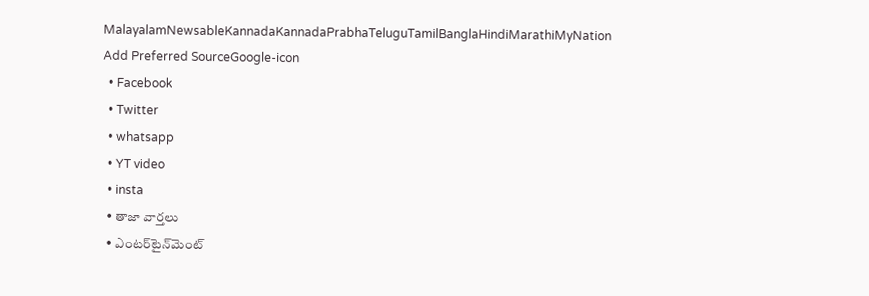MalayalamNewsableKannadaKannadaPrabhaTeluguTamilBanglaHindiMarathiMyNation
Add Preferred SourceGoogle-icon
  • Facebook
  • Twitter
  • whatsapp
  • YT video
  • insta
  • తాజా వార్తలు
  • ఎంటర్‌టైన్‌మెంట్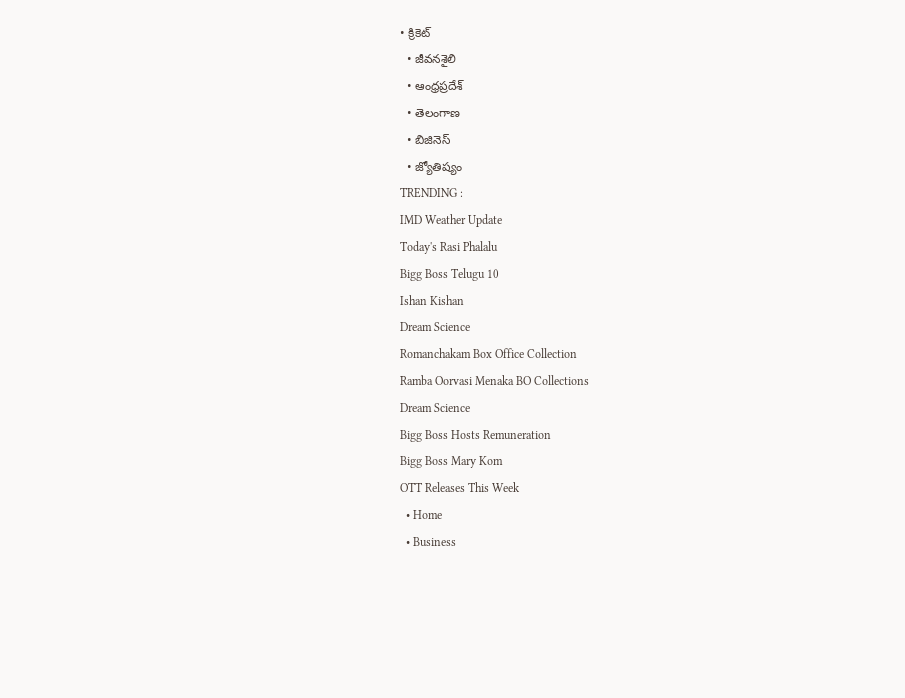• క్రికెట్
  • జీవనశైలి
  • ఆంధ్రప్రదేశ్
  • తెలంగాణ
  • బిజినెస్
  • జ్యోతిష్యం
TRENDING :
IMD Weather Update
Today's Rasi Phalalu
Bigg Boss Telugu 10
Ishan Kishan
Dream Science
Romanchakam Box Office Collection
Ramba Oorvasi Menaka BO Collections
Dream Science
Bigg Boss Hosts Remuneration
Bigg Boss Mary Kom
OTT Releases This Week
  • Home
  • Business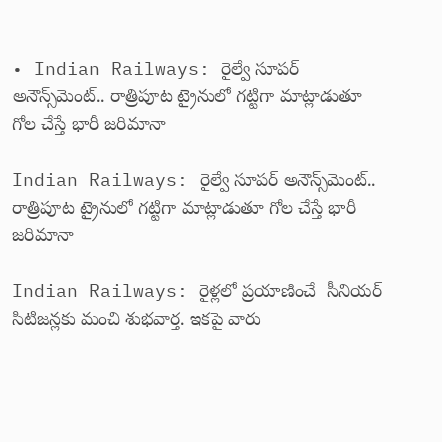• Indian Railways: రైల్వే సూపర్ అనౌన్స్‌మెంట్.. రాత్రిపూట ట్రైనులో గట్టిగా మాట్లాడుతూ గోల చేస్తే భారీ జరిమానా

Indian Railways: రైల్వే సూపర్ అనౌన్స్‌మెంట్.. రాత్రిపూట ట్రైనులో గట్టిగా మాట్లాడుతూ గోల చేస్తే భారీ జరిమానా

Indian Railways: రైళ్లలో ప్రయాణించే  సీనియర్ సిటిజన్లకు మంచి శుభవార్త. ఇకపై వారు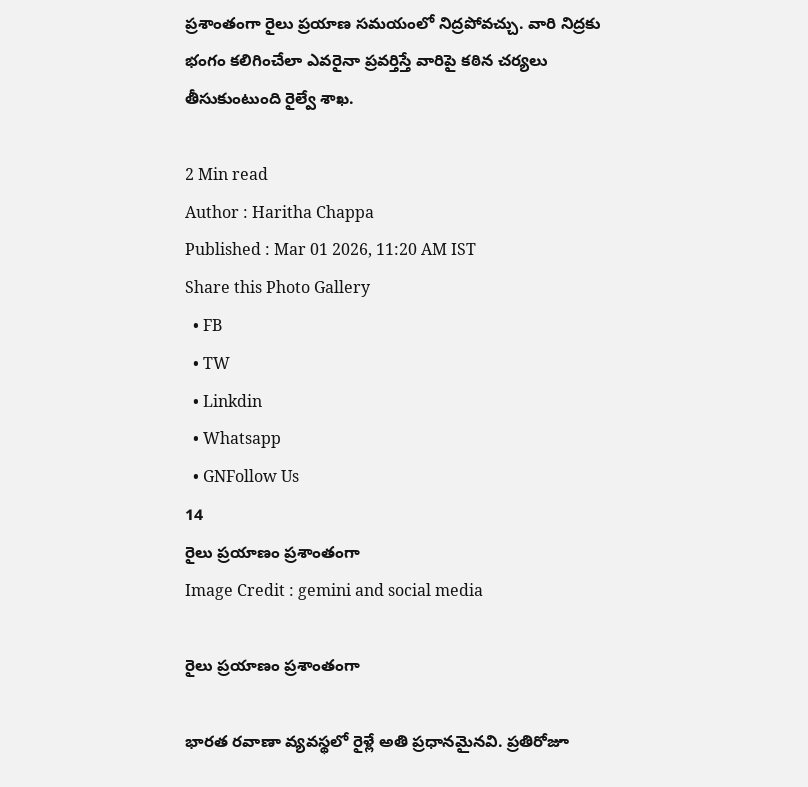ప్రశాంతంగా రైలు ప్రయాణ సమయంలో నిద్రపోవచ్చు. వారి నిద్రకు భంగం కలిగించేలా ఎవరైనా ప్రవర్తిస్తే వారిపై కఠిన చర్యలు తీసుకుంటుంది రైల్వే శాఖ.

2 Min read
Author : Haritha Chappa
Published : Mar 01 2026, 11:20 AM IST
Share this Photo Gallery
  • FB
  • TW
  • Linkdin
  • Whatsapp
  • GNFollow Us
14
రైలు ప్రయాణం ప్రశాంతంగా
Image Credit : gemini and social media

రైలు ప్రయాణం ప్రశాంతంగా

భారత రవాణా వ్యవస్థలో రైళ్లే అతి ప్రధానమైనవి. ప్రతిరోజూ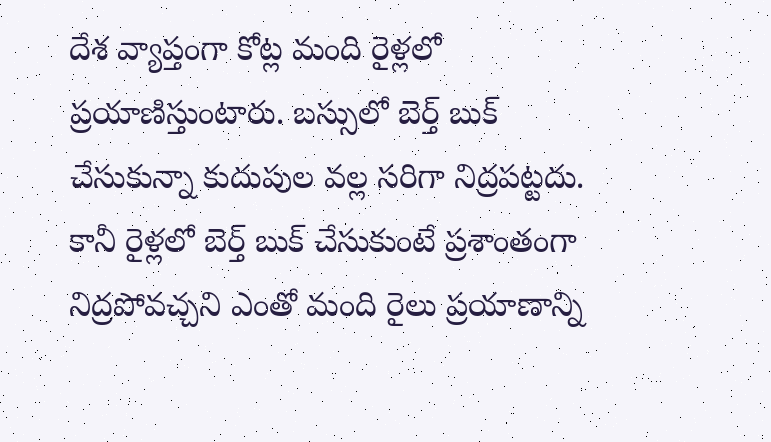దేశ వ్యాప్తంగా కోట్ల మంది రైళ్లలో ప్రయాణిస్తుంటారు. బస్సులో బెర్త్ బుక్ చేసుకున్నా కుదుపుల వల్ల సరిగా నిద్రపట్టదు. కానీ రైళ్లలో బెర్త్ బుక్ చేసుకుంటే ప్రశాంతంగా నిద్రపోవచ్చని ఎంతో మంది రైలు ప్రయాణాన్ని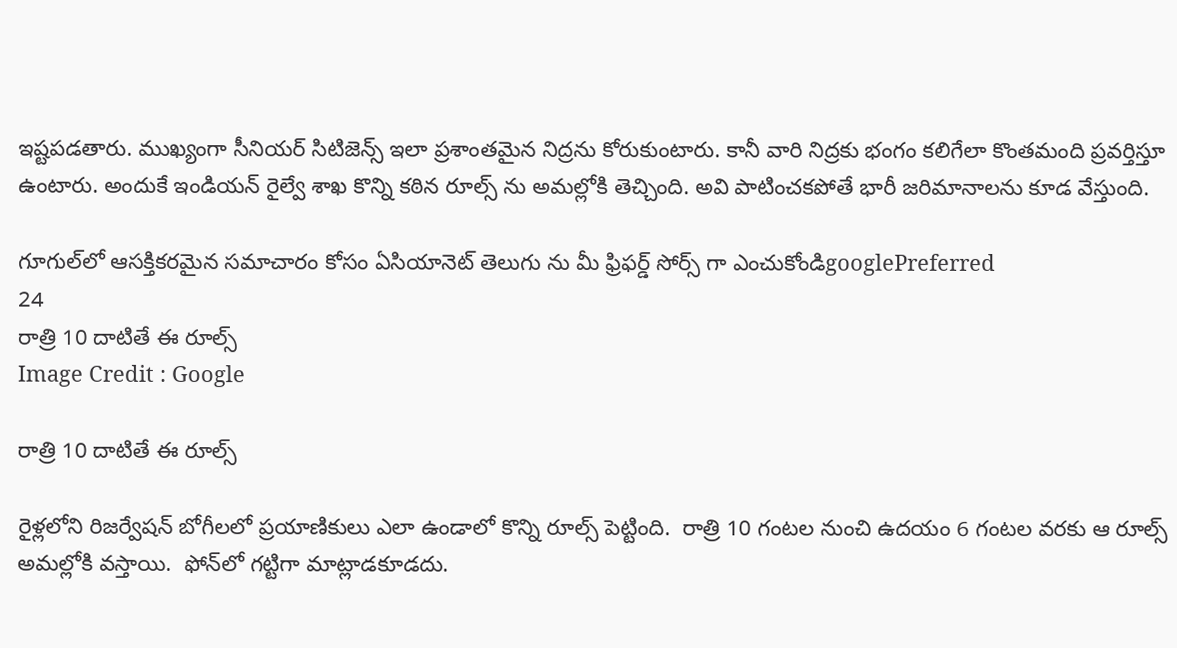ఇష్టపడతారు. ముఖ్యంగా సీనియర్ సిటిజెన్స్ ఇలా ప్రశాంతమైన నిద్రను కోరుకుంటారు. కానీ వారి నిద్రకు భంగం కలిగేలా కొంతమంది ప్రవర్తిస్తూ ఉంటారు. అందుకే ఇండియన్ రైల్వే శాఖ కొన్ని కఠిన రూల్స్ ను అమల్లోకి తెచ్చింది. అవి పాటించకపోతే భారీ జరిమానాలను కూడ వేస్తుంది.

గూగుల్‌లో ఆసక్తికరమైన సమాచారం కోసం ఏసియానెట్ తెలుగు ను మీ ఫ్రిఫర్డ్ సోర్స్ గా ఎంచుకోండిgooglePreferred
24
రాత్రి 10 దాటితే ఈ రూల్స్
Image Credit : Google

రాత్రి 10 దాటితే ఈ రూల్స్

రైళ్లలోని రిజర్వేషన్ బోగీలలో ప్రయాణికులు ఎలా ఉండాలో కొన్ని రూల్స్ పెట్టింది.  రాత్రి 10 గంటల నుంచి ఉదయం 6 గంటల వరకు ఆ రూల్స్ అమల్లోకి వస్తాయి.  ఫోన్‌లో గట్టిగా మాట్లాడకూడదు.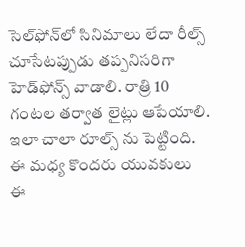సెల్‌ఫోన్‌లో సినిమాలు లేదా రీల్స్ చూసేటప్పుడు తప్పనిసరిగా హెడ్‌ఫోన్స్ వాడాలి. రాత్రి 10 గంటల తర్వాత లైట్లు ఆపేయాలి. ఇలా చాలా రూల్స్ ను పెట్టింది. ఈ మధ్య కొందరు యువకులు ఈ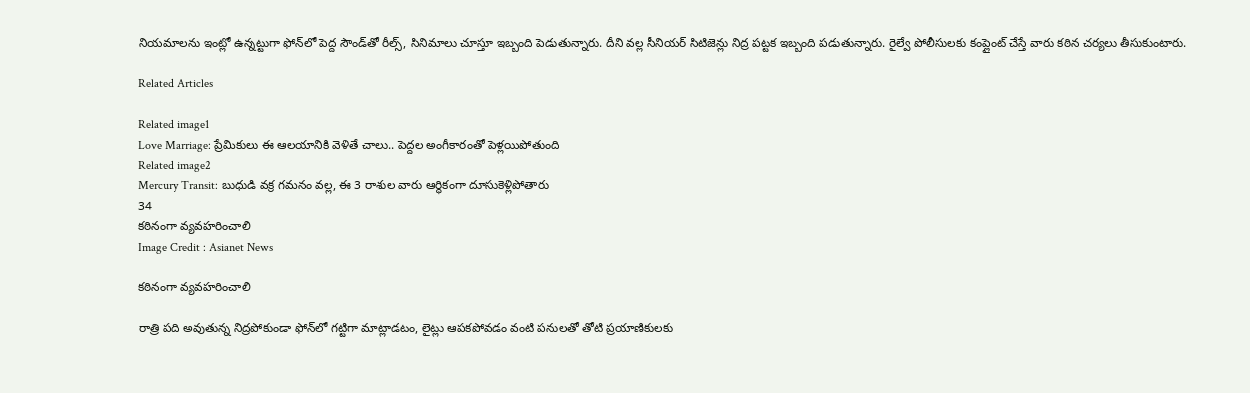నియమాలను ఇంట్లో ఉన్నట్టుగా ఫోన్‌లో పెద్ద సౌండ్‌తో రీల్స్, సినిమాలు చూస్తూ ఇబ్బంది పెడుతున్నారు. దీని వల్ల సీనియర్ సిటిజెన్లు నిద్ర పట్టక ఇబ్బంది పడుతున్నారు. రైల్వే పోలీసులకు కంప్లైంట్ చేస్తే వారు కఠిన చర్యలు తీసుకుంటారు.

Related Articles

Related image1
Love Marriage: ప్రేమికులు ఈ ఆలయానికి వెళితే చాలు.. పెద్దల అంగీకారంతో పెళ్లయిపోతుంది
Related image2
Mercury Transit: బుధుడి వక్ర గమనం వల్ల, ఈ 3 రాశుల వారు ఆర్థికంగా దూసుకెళ్లిపోతారు
34
కఠినంగా వ్యవహరించాలి
Image Credit : Asianet News

కఠినంగా వ్యవహరించాలి

రాత్రి పది అవుతున్న నిద్రపోకుండా ఫోన్‌లో గట్టిగా మాట్లాడటం, లైట్లు ఆపకపోవడం వంటి పనులతో తోటి ప్రయాణికులకు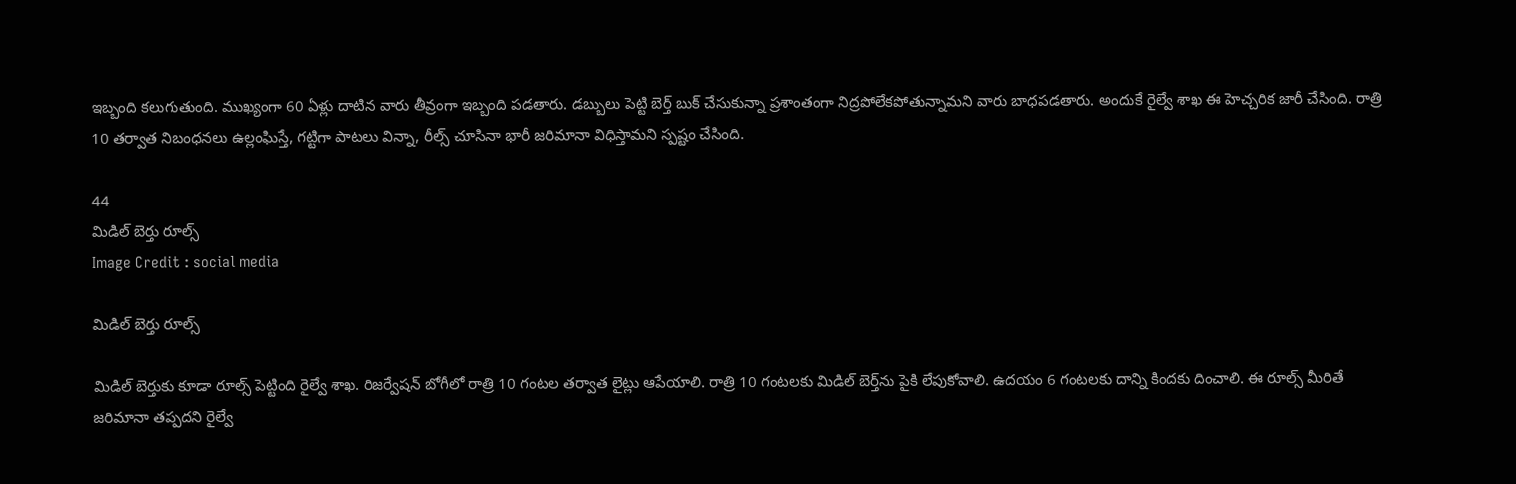ఇబ్బంది కలుగుతుంది. ముఖ్యంగా 60 ఏళ్లు దాటిన వారు తీవ్రంగా ఇబ్బంది పడతారు. డబ్బులు పెట్టి బెర్త్ బుక్ చేసుకున్నా ప్రశాంతంగా నిద్రపోలేకపోతున్నామని వారు బాధపడతారు. అందుకే రైల్వే శాఖ ఈ హెచ్చరిక జారీ చేసింది. రాత్రి 10 తర్వాత నిబంధనలు ఉల్లంఘిస్తే, గట్టిగా పాటలు విన్నా, రీల్స్ చూసినా భారీ జరిమానా విధిస్తామని స్పష్టం చేసింది.

44
మిడిల్ బెర్తు రూల్స్
Image Credit : social media

మిడిల్ బెర్తు రూల్స్

మిడిల్ బెర్తుకు కూడా రూల్స్ పెట్టింది రైల్వే శాఖ. రిజర్వేషన్ బోగీలో రాత్రి 10 గంటల తర్వాత లైట్లు ఆపేయాలి. రాత్రి 10 గంటలకు మిడిల్ బెర్త్‌ను పైకి లేపుకోవాలి. ఉదయం 6 గంటలకు దాన్ని కిందకు దించాలి. ఈ రూల్స్ మీరితే జరిమానా తప్పదని రైల్వే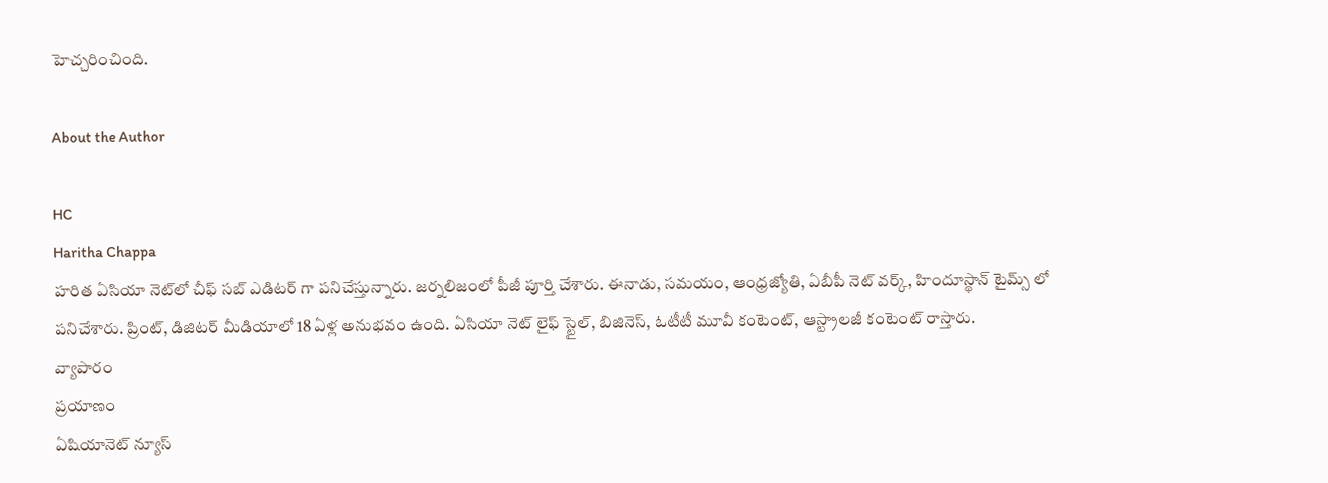హెచ్చరించింది.

About the Author

HC
Haritha Chappa
హరిత ఏసియా నెట్‌లో చీఫ్ సబ్ ఎడిటర్ గా పనిచేస్తున్నారు. జర్నలిజంలో పీజీ పూర్తి చేశారు. ఈనాడు, సమయం, ఆంధ్రజ్యోతి, ఏబీపీ నెట్ వర్క్, హిందూస్థాన్ టైమ్స్ లో పనిచేశారు. ప్రింట్, డిజిటర్ మీడియాలో 18 ఏళ్ల అనుభవం ఉంది. ఏసియా నెట్ లైఫ్ స్టైల్, బిజినెస్, ఓటీటీ మూవీ కంటెంట్, ఆస్ట్రాలజీ కంటెంట్ రాస్తారు.
వ్యాపారం
ప్రయాణం
ఏషియానెట్ న్యూస్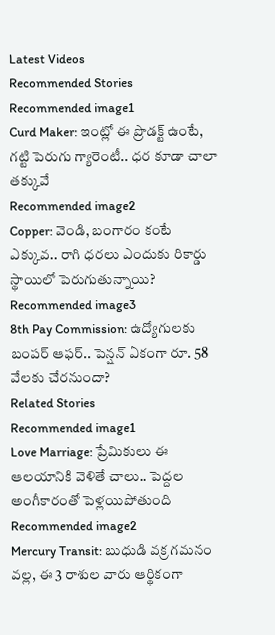Latest Videos
Recommended Stories
Recommended image1
Curd Maker: ఇంట్లో ఈ ప్రొడక్ట్ ఉంటే, గట్టి పెరుగు గ్యారెంటీ.. ధర కూడా చాలా తక్కువే
Recommended image2
Copper: వెండి, బంగారం కంటే ఎక్కువ.. రాగి ధరలు ఎందుకు రికార్డు స్థాయిలో పెరుగుతున్నాయి?
Recommended image3
8th Pay Commission: ఉద్యోగులకు బంపర్ ఆఫర్.. పెన్షన్ ఏకంగా రూ. 58 వేలకు చేరనుందా?
Related Stories
Recommended image1
Love Marriage: ప్రేమికులు ఈ ఆలయానికి వెళితే చాలు.. పెద్దల అంగీకారంతో పెళ్లయిపోతుంది
Recommended image2
Mercury Transit: బుధుడి వక్ర గమనం వల్ల, ఈ 3 రాశుల వారు ఆర్థికంగా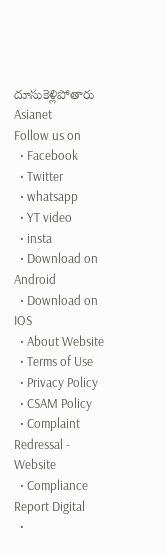దూసుకెళ్లిపోతారు
Asianet
Follow us on
  • Facebook
  • Twitter
  • whatsapp
  • YT video
  • insta
  • Download on Android
  • Download on IOS
  • About Website
  • Terms of Use
  • Privacy Policy
  • CSAM Policy
  • Complaint Redressal - Website
  • Compliance Report Digital
  •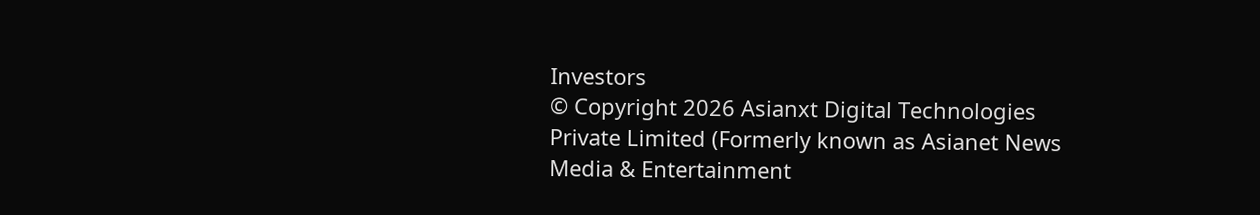Investors
© Copyright 2026 Asianxt Digital Technologies Private Limited (Formerly known as Asianet News Media & Entertainment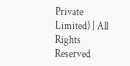Private Limited) | All Rights Reserved